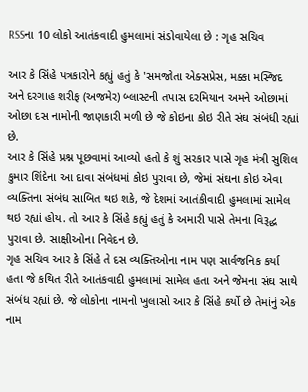RSSના 10 લોકો આતંકવાદી હુમલામાં સંડોવાયેલા છે : ગૃહ સચિવ

આર કે સિંહે પત્રકારોને કહ્યું હતું કે 'સમજોતા એક્સપ્રેસ, મક્કા મસ્જિદ અને દરગાહ શરીફ (અજમેર) બ્લાસ્ટની તપાસ દરમિયાન અમને ઓછામાં ઓછા દસ નામોની જાણકારી મળી છે જે કોઇના કોઇ રીતે સંઘ સંબંધી રહ્યાં છે.
આર કે સિંહે પ્રશ્ન પૂછવામાં આવ્યો હતો કે શું સરકાર પાસે ગૃહ મંત્રી સુશિલ કુમાર શિંદેના આ દાવા સંબંધમાં કોઇ પુરાવા છે, જેમાં સંઘના કોઇ એવા વ્યક્તિના સંબંધ સાબિત થઇ શકે, જે દેશમાં આતંકીવાદી હુમલામાં સામેલ થઇ રહ્યાં હોય. તો આર કે સિંહે કહ્યું હતું કે અમારી પાસે તેમના વિરૂદ્ધ પુરાવા છે. સાક્ષીઓના નિવેદન છે.
ગૃહ સચિવ આર કે સિંહે તે દસ વ્યક્તિઓના નામ પણ સાર્વજનિક કર્યા હતા જે કથિત રીતે આતંકવાદી હુમલામાં સામેલ હતા અને જેમના સંઘ સાથે સંબંધ રહ્યાં છે. જે લોકોના નામનો ખુલાસો આર કે સિંહે કર્યો છે તેમાંનું એક નામ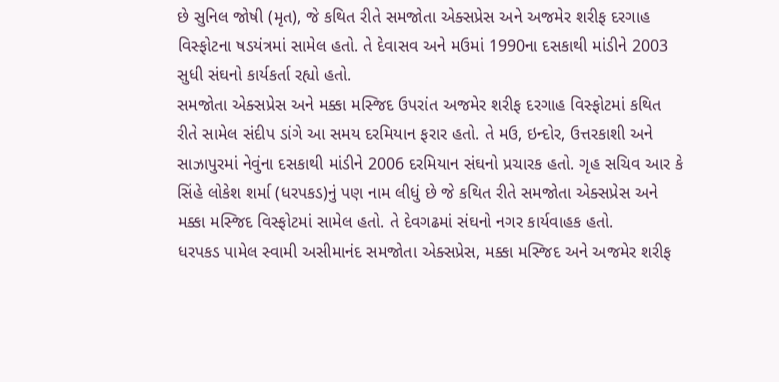છે સુનિલ જોષી (મૃત), જે કથિત રીતે સમજોતા એક્સપ્રેસ અને અજમેર શરીફ દરગાહ વિસ્ફોટના ષડયંત્રમાં સામેલ હતો. તે દેવાસવ અને મઉમાં 1990ના દસકાથી માંડીને 2003 સુધી સંઘનો કાર્યકર્તા રહ્યો હતો.
સમજોતા એક્સપ્રેસ અને મક્કા મસ્જિદ ઉપરાંત અજમેર શરીફ દરગાહ વિસ્ફોટમાં કથિત રીતે સામેલ સંદીપ ડાંગે આ સમય દરમિયાન ફરાર હતો. તે મઉ, ઇન્દોર, ઉત્તરકાશી અને સાઝાપુરમાં નેવુંના દસકાથી માંડીને 2006 દરમિયાન સંઘનો પ્રચારક હતો. ગૃહ સચિવ આર કે સિંહે લોકેશ શર્મા (ધરપકડ)નું પણ નામ લીધું છે જે કથિત રીતે સમજોતા એક્સપ્રેસ અને મક્કા મસ્જિદ વિસ્ફોટમાં સામેલ હતો. તે દેવગઢમાં સંઘનો નગર કાર્યવાહક હતો.
ધરપકડ પામેલ સ્વામી અસીમાનંદ સમજોતા એક્સપ્રેસ, મક્કા મસ્જિદ અને અજમેર શરીફ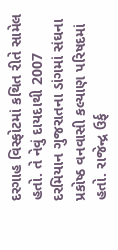દરગાહ વિસ્ફોટમાં કથિત રીતે સામેલ હતો. તે નેવું દાયદાથી 2007 દરમિયાન ગુજરાતના ડાંગમાં સંઘના પ્રકોષ્ઠ વનવાસી કલ્યાણ પરિષદમાં હતો. રાજેન્દ્ર ઉર્ફ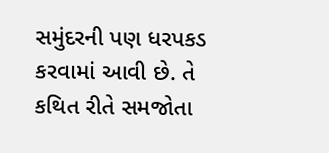સમુંદરની પણ ધરપકડ કરવામાં આવી છે. તે કથિત રીતે સમજોતા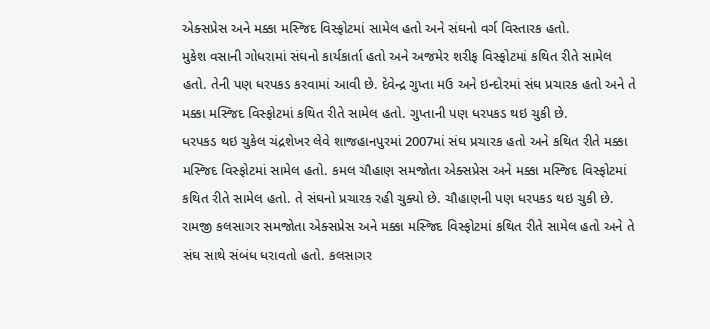એક્સપ્રેસ અને મક્કા મસ્જિદ વિસ્ફોટમાં સામેલ હતો અને સંઘનો વર્ગ વિસ્તારક હતો.
મુકેશ વસાની ગોધરામાં સંઘનો કાર્યકાર્તા હતો અને અજમેર શરીફ વિસ્ફોટમાં કથિત રીતે સામેલ હતો. તેની પણ ધરપકડ કરવામાં આવી છે. દેવેન્દ્ર ગુપ્તા મઉ અને ઇન્દોરમાં સંઘ પ્રચારક હતો અને તે મક્કા મસ્જિદ વિસ્ફોટમાં કથિત રીતે સામેલ હતો. ગુપ્તાની પણ ધરપકડ થઇ ચુકી છે.
ધરપકડ થઇ ચુકેલ ચંદ્રશેખર લેવે શાજહાનપુરમાં 2007માં સંઘ પ્રચારક હતો અને કથિત રીતે મક્કા મસ્જિદ વિસ્ફોટમાં સામેલ હતો. કમલ ચૌહાણ સમજોતા એક્સપ્રેસ અને મક્કા મસ્જિદ વિસ્ફોટમાં કથિત રીતે સામેલ હતો. તે સંઘનો પ્રચારક રહી ચુક્યો છે. ચૌહાણની પણ ધરપકડ થઇ ચુકી છે. રામજી કલસાગર સમજોતા એક્સપ્રેસ અને મક્કા મસ્જિદ વિસ્ફોટમાં કથિત રીતે સામેલ હતો અને તે સંઘ સાથે સંબંધ ધરાવતો હતો. કલસાગર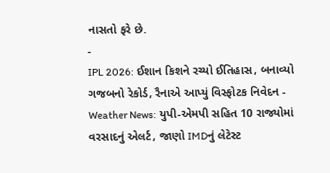નાસતો ફરે છે.
-
IPL 2026: ઈશાન કિશને રચ્યો ઈતિહાસ, બનાવ્યો ગજબનો રેકોર્ડ, રૈનાએ આપ્યું વિસ્ફોટક નિવેદન -
Weather News: યુપી-એમપી સહિત 10 રાજ્યોમાં વરસાદનું એલર્ટ, જાણો IMDનું લેટેસ્ટ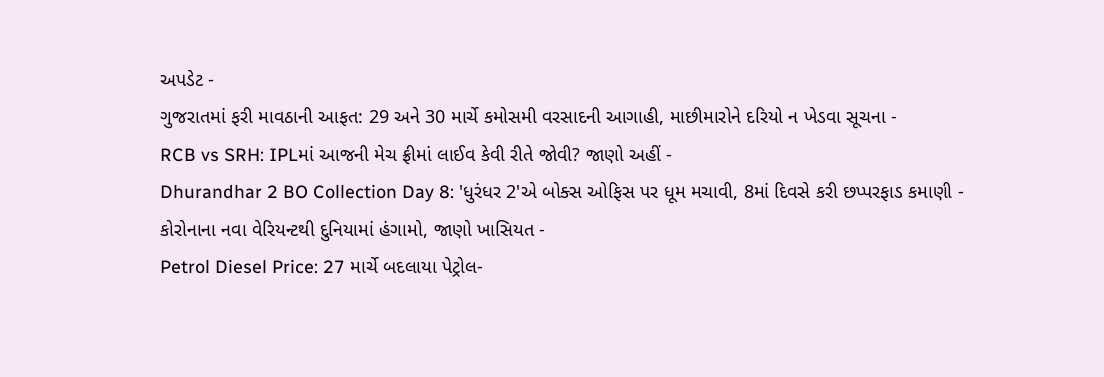અપડેટ -
ગુજરાતમાં ફરી માવઠાની આફત: 29 અને 30 માર્ચે કમોસમી વરસાદની આગાહી, માછીમારોને દરિયો ન ખેડવા સૂચના -
RCB vs SRH: IPLમાં આજની મેચ ફ્રીમાં લાઈવ કેવી રીતે જોવી? જાણો અહીં -
Dhurandhar 2 BO Collection Day 8: 'ધુરંધર 2'એ બોક્સ ઓફિસ પર ધૂમ મચાવી, 8માં દિવસે કરી છપ્પરફાડ કમાણી -
કોરોનાના નવા વેરિયન્ટથી દુનિયામાં હંગામો, જાણો ખાસિયત -
Petrol Diesel Price: 27 માર્ચે બદલાયા પેટ્રોલ-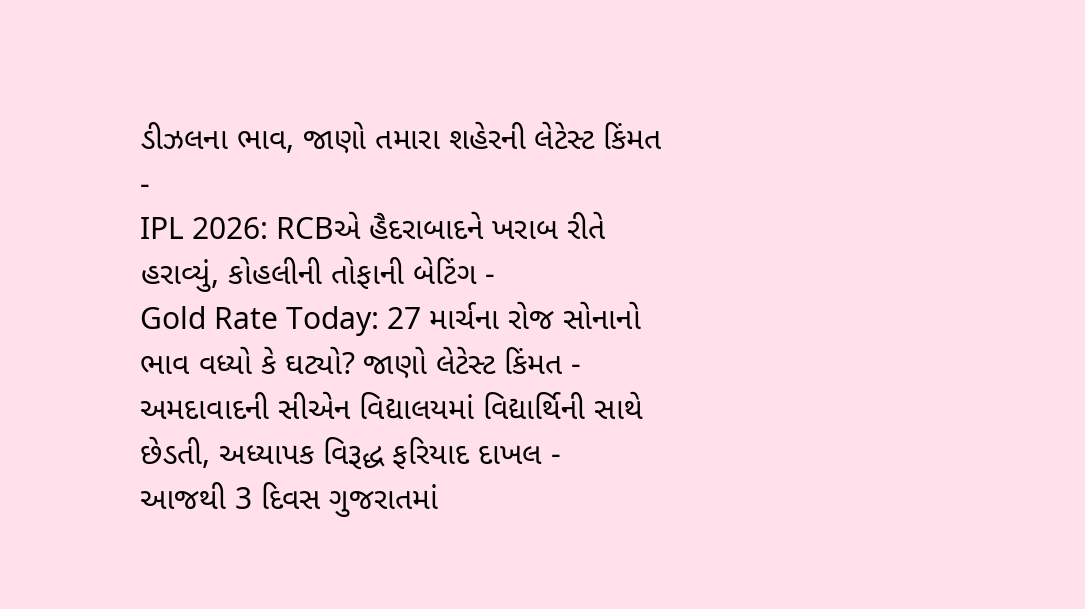ડીઝલના ભાવ, જાણો તમારા શહેરની લેટેસ્ટ કિંમત -
IPL 2026: RCBએ હૈદરાબાદને ખરાબ રીતે હરાવ્યું, કોહલીની તોફાની બેટિંગ -
Gold Rate Today: 27 માર્ચના રોજ સોનાનો ભાવ વધ્યો કે ઘટ્યો? જાણો લેટેસ્ટ કિંમત -
અમદાવાદની સીએન વિદ્યાલયમાં વિદ્યાર્થિની સાથે છેડતી, અધ્યાપક વિરૂદ્ધ ફરિયાદ દાખલ -
આજથી 3 દિવસ ગુજરાતમાં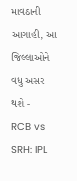માવઠાની આગાહી, આ જિલ્લાઓને વધુ અસર થશે -
RCB vs SRH: IPL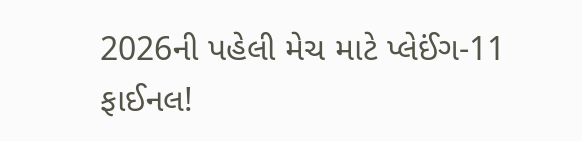2026ની પહેલી મેચ માટે પ્લેઈંગ-11 ફાઈનલ!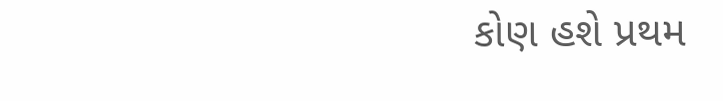કોણ હશે પ્રથમ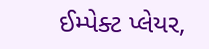ઈમ્પેક્ટ પ્લેયર,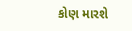કોણ મારશે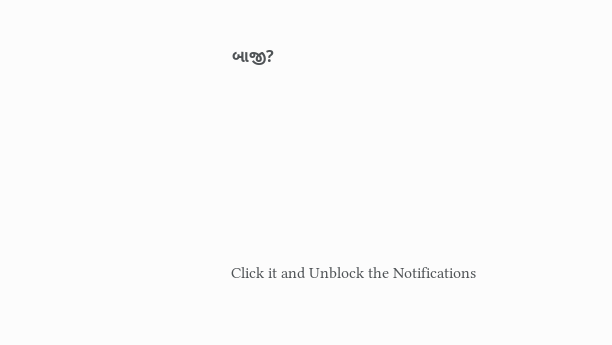બાજી?








Click it and Unblock the Notifications